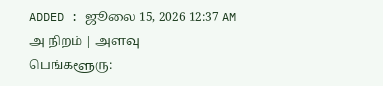ADDED : ஜூலை 15, 2026 12:37 AM
அ நிறம் | அளவு
பெங்களூரு: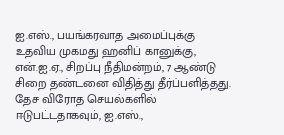ஐ.எஸ்., பயங்கரவாத அமைப்புக்கு உதவிய முகமது ஹனிப் கானுக்கு, என்.ஐ.ஏ., சிறப்பு நீதிமன்றம், 7 ஆண்டு சிறை தண்டனை விதித்து தீர்ப்பளித்தது.
தேச விரோத செயல்களில் ஈடுபட்டதாகவும், ஐ.எஸ்.,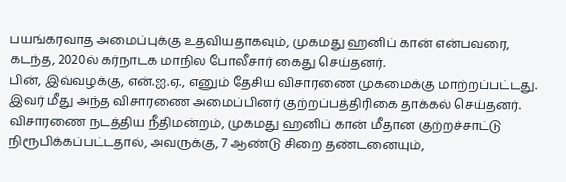பயங்கரவாத அமைப்புக்கு உதவியதாகவும், முகமது ஹனிப் கான் என்பவரை, கடந்த, 2020ல் கர்நாடக மாநில போலீசார் கைது செய்தனர்.
பின், இவ்வழக்கு, என்.ஐ.ஏ., எனும் தேசிய விசாரணை முகமைக்கு மாற்றப்பட்டது. இவர் மீது அந்த விசாரணை அமைப்பினர் குற்றப்பத்திரிகை தாக்கல் செய்தனர்.
விசாரணை நடத்திய நீதிமன்றம், முகமது ஹனிப் கான் மீதான குற்றச்சாட்டு நிரூபிக்கப்பட்டதால், அவருக்கு, 7 ஆண்டு சிறை தண்டனையும்,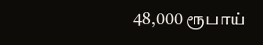48,000 ரூபாய்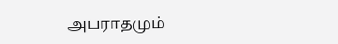அபராதமும்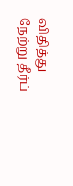விதித்து நேற்று தீர்ப்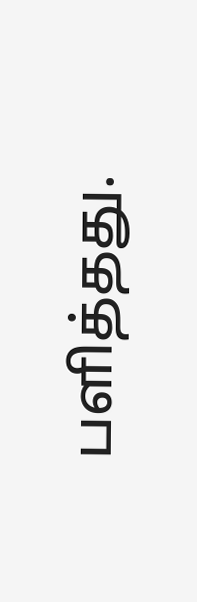பளித்தது.